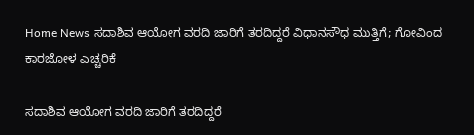Home News ಸದಾಶಿವ ಆಯೋಗ ವರದಿ ಜಾರಿಗೆ ತರದಿದ್ದರೆ ವಿಧಾನಸೌಧ ಮುತ್ತಿಗೆ; ಗೋವಿಂದ ಕಾರಜೋಳ ಎಚ್ಚರಿಕೆ

ಸದಾಶಿವ ಆಯೋಗ ವರದಿ ಜಾರಿಗೆ ತರದಿದ್ದರೆ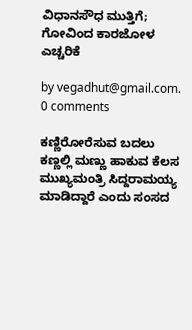ವಿಧಾನಸೌಧ ಮುತ್ತಿಗೆ; ಗೋವಿಂದ ಕಾರಜೋಳ ಎಚ್ಚರಿಕೆ

by vegadhut@gmail.com.
0 comments

ಕಣ್ಣಿರೋರೆಸುವ ಬದಲು ಕಣ್ಣಲ್ಲಿ ಮಣ್ಣು ಹಾಕುವ ಕೆಲಸ ಮುಖ್ಯಮಂತ್ರಿ ಸಿದ್ದರಾಮಯ್ಯ ಮಾಡಿದ್ದಾರೆ ಎಂದು ಸಂಸದ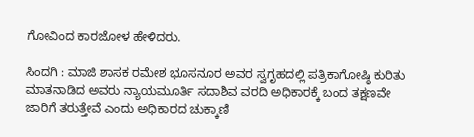ಗೋವಿಂದ ಕಾರಜೋಳ ಹೇಳಿದರು.

ಸಿಂದಗಿ : ಮಾಜಿ ಶಾಸಕ ರಮೇಶ ಭೂಸನೂರ ಅವರ ಸ್ವಗೃಹದಲ್ಲಿ ಪತ್ರಿಕಾಗೋಷ್ಠಿ ಕುರಿತು ಮಾತನಾಡಿದ ಅವರು ನ್ಯಾಯಮೂರ್ತಿ ಸದಾಶಿವ ವರದಿ ಅಧಿಕಾರಕ್ಕೆ ಬಂದ ತಕ್ಷಣವೇ ಜಾರಿಗೆ ತರುತ್ತೇವೆ ಎಂದು ಅಧಿಕಾರದ ಚುಕ್ಕಾಣಿ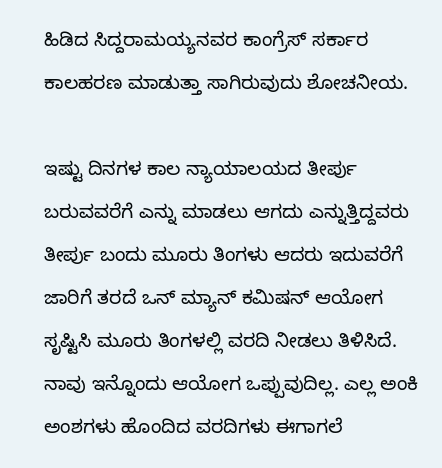ಹಿಡಿದ ಸಿದ್ದರಾಮಯ್ಯನವರ ಕಾಂಗ್ರೆಸ್ ಸರ್ಕಾರ ಕಾಲಹರಣ ಮಾಡುತ್ತಾ ಸಾಗಿರುವುದು ಶೋಚನೀಯ.

ಇಷ್ಟು ದಿನಗಳ ಕಾಲ ನ್ಯಾಯಾಲಯದ ತೀರ್ಪು ಬರುವವರೆಗೆ ಎನ್ನು ಮಾಡಲು ಆಗದು ಎನ್ನುತ್ತಿದ್ದವರು ತೀರ್ಪು ಬಂದು ಮೂರು ತಿಂಗಳು ಆದರು ಇದುವರೆಗೆ ಜಾರಿಗೆ ತರದೆ ಒನ್ ಮ್ಯಾನ್ ಕಮಿಷನ್ ಆಯೋಗ ಸೃಷ್ಟಿಸಿ ಮೂರು ತಿಂಗಳಲ್ಲಿ ವರದಿ ನೀಡಲು ತಿಳಿಸಿದೆ. ನಾವು ಇನ್ನೊಂದು ಆಯೋಗ ಒಪ್ಪುವುದಿಲ್ಲ. ಎಲ್ಲ ಅಂಕಿ ಅಂಶಗಳು ಹೊಂದಿದ ವರದಿಗಳು ಈಗಾಗಲೆ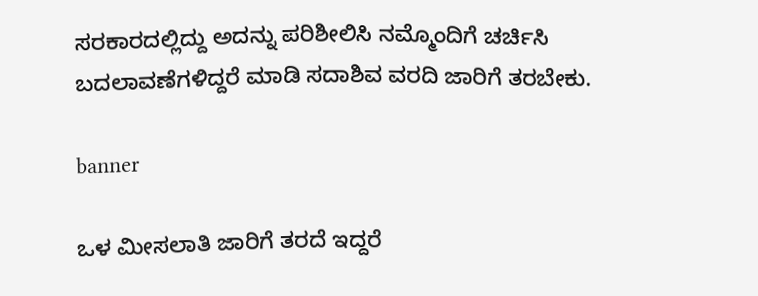ಸರಕಾರದಲ್ಲಿದ್ದು ಅದನ್ನು ಪರಿಶೀಲಿಸಿ ನಮ್ಮೊಂದಿಗೆ ಚರ್ಚಿಸಿ ಬದಲಾವಣೆಗಳಿದ್ದರೆ ಮಾಡಿ ಸದಾಶಿವ ವರದಿ ಜಾರಿಗೆ ತರಬೇಕು.

banner

ಒಳ ಮೀಸಲಾತಿ ಜಾರಿಗೆ ತರದೆ ಇದ್ದರೆ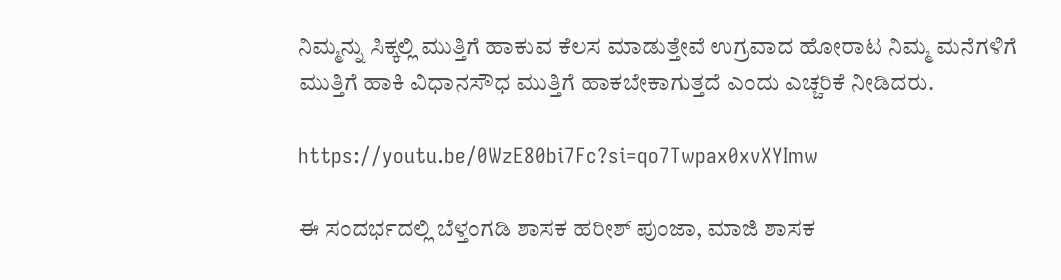ನಿಮ್ಮನ್ನು ಸಿಕ್ಕಲ್ಲಿ ಮುತ್ತಿಗೆ ಹಾಕುವ ಕೆಲಸ‌ ಮಾಡುತ್ತೇವೆ ಉಗ್ರವಾದ ಹೋರಾಟ ನಿಮ್ಮ ಮನೆಗಳಿಗೆ ಮುತ್ತಿಗೆ ಹಾಕಿ ವಿಧಾನಸೌಧ ಮುತ್ತಿಗೆ ಹಾಕಬೇಕಾಗುತ್ತದೆ ಎಂದು ಎಚ್ಚರಿಕೆ ನೀಡಿದರು.

https://youtu.be/0WzE80bi7Fc?si=qo7Twpax0xvXYImw

ಈ ಸಂದರ್ಭದಲ್ಲಿ ಬೆಳ್ತಂಗಡಿ ಶಾಸಕ ಹರೀಶ್ ಪುಂಜಾ, ಮಾಜಿ ಶಾಸಕ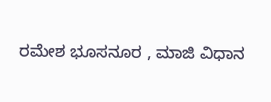ರಮೇಶ ಭೂಸನೂರ , ಮಾಜಿ ವಿಧಾನ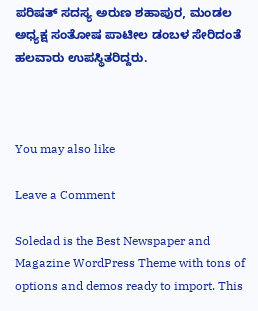ಪರಿಷತ್ ಸದಸ್ಯ ಅರುಣ ಶಹಾಪುರ, ಮಂಡಲ ಅಧ್ಯಕ್ಷ ಸಂತೋಷ ಪಾಟೀಲ ಡಂಬಳ ಸೇರಿದಂತೆ ಹಲವಾರು ಉಪಸ್ಥಿತರಿದ್ದರು.



You may also like

Leave a Comment

Soledad is the Best Newspaper and Magazine WordPress Theme with tons of options and demos ready to import. This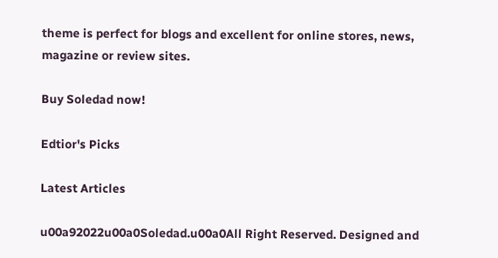theme is perfect for blogs and excellent for online stores, news, magazine or review sites.

Buy Soledad now!

Edtior's Picks

Latest Articles

u00a92022u00a0Soledad.u00a0All Right Reserved. Designed and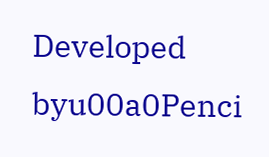Developed byu00a0Penci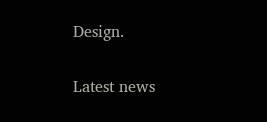Design.

Latest news